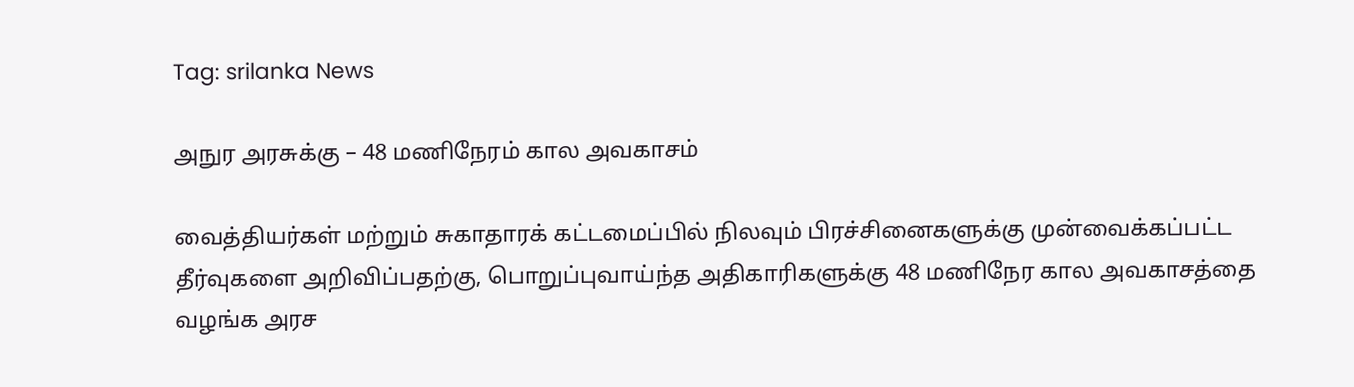Tag: srilanka News

அநுர அரசுக்கு – 48 மணிநேரம் கால அவகாசம்

வைத்தியர்கள் மற்றும் சுகாதாரக் கட்டமைப்பில் நிலவும் பிரச்சினைகளுக்கு முன்வைக்கப்பட்ட தீர்வுகளை அறிவிப்பதற்கு, பொறுப்புவாய்ந்த அதிகாரிகளுக்கு 48 மணிநேர கால அவகாசத்தை வழங்க அரச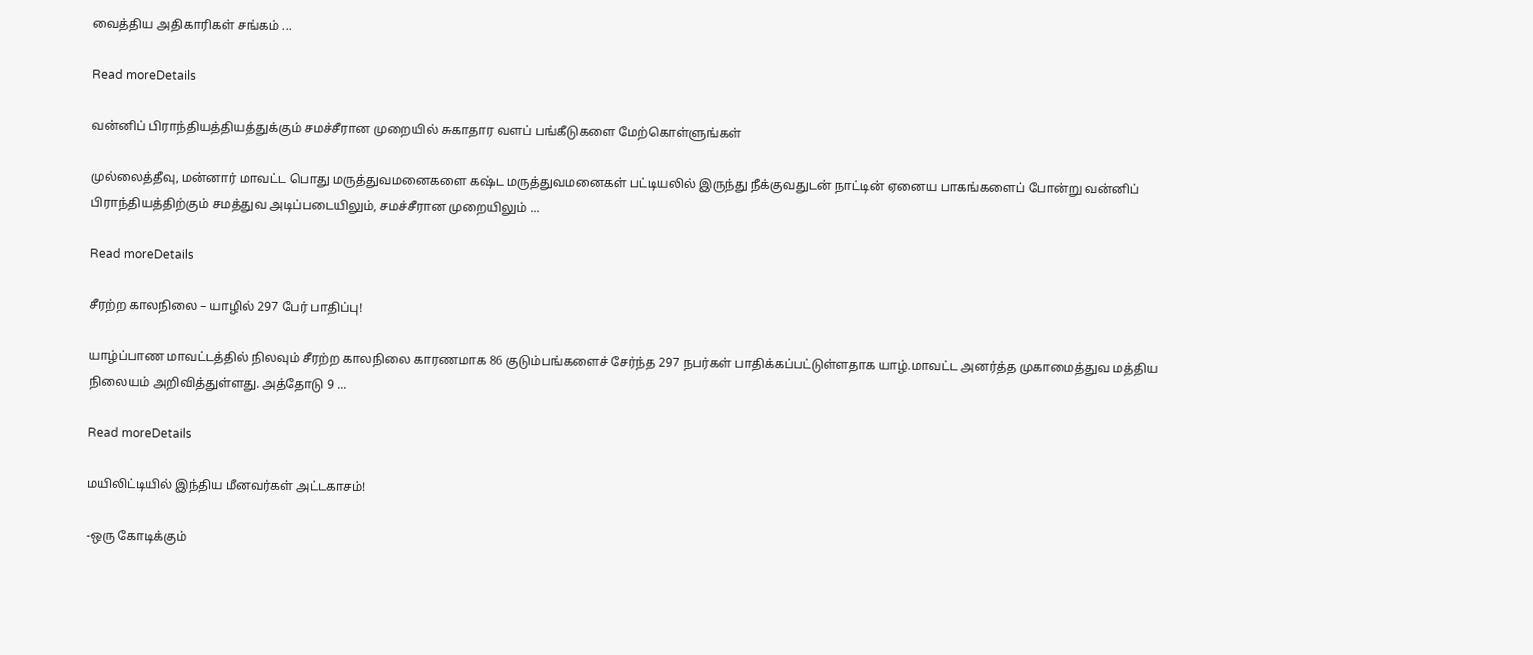வைத்திய அதிகாரிகள் சங்கம் ...

Read moreDetails

வன்னிப் பிராந்தியத்தியத்துக்கும் சமச்சீரான முறையில் சுகாதார வளப் பங்கீடுகளை மேற்கொள்ளுங்கள்

முல்லைத்தீவு, மன்னார் மாவட்ட பொது மருத்துவமனைகளை கஷ்ட மருத்துவமனைகள் பட்டியலில் இருந்து நீக்குவதுடன் நாட்டின் ஏனைய பாகங்களைப் போன்று வன்னிப் பிராந்தியத்திற்கும் சமத்துவ அடிப்படையிலும், சமச்சீரான முறையிலும் ...

Read moreDetails

சீரற்ற காலநிலை – யாழில் 297 பேர் பாதிப்பு!

யாழ்ப்பாண மாவட்டத்தில் நிலவும் சீரற்ற காலநிலை காரணமாக 86 குடும்பங்களைச் சேர்ந்த 297 நபர்கள் பாதிக்கப்பட்டுள்ளதாக யாழ்.மாவட்ட அனர்த்த முகாமைத்துவ மத்திய நிலையம் அறிவித்துள்ளது. அத்தோடு 9 ...

Read moreDetails

மயிலிட்டியில் இந்திய மீனவர்கள் அட்டகாசம்!

-ஒரு கோடிக்கும்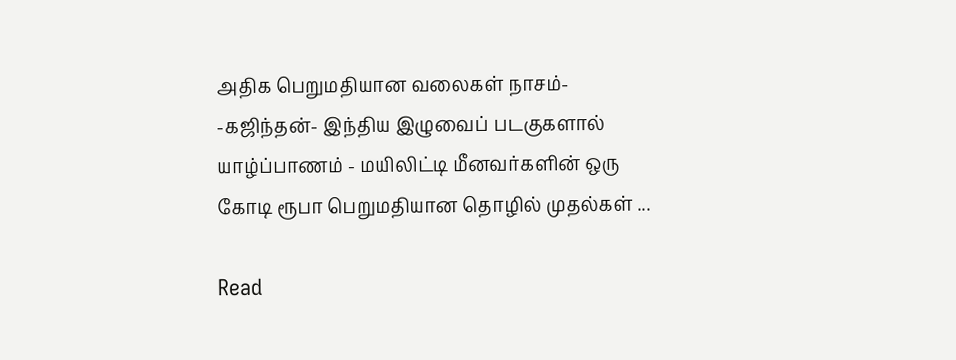அதிக பெறுமதியான வலைகள் நாசம்- -கஜிந்தன்- இந்திய இழுவைப் படகுகளால் யாழ்ப்பாணம் - மயிலிட்டி மீனவர்களின் ஒரு கோடி ரூபா பெறுமதியான தொழில் முதல்கள் ...

Read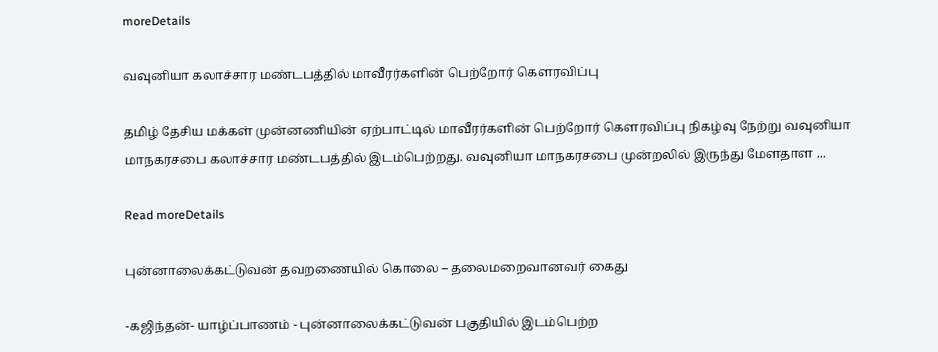moreDetails

வவுனியா கலாச்சார மண்டபத்தில் மாவீரர்களின் பெற்றோர் கௌரவிப்பு

தமிழ் தேசிய மக்கள் முன்னணியின் ஏற்பாட்டில் மாவீரர்களின் பெற்றோர் கௌரவிப்பு நிகழ்வு நேற்று வவுனியா மாநகரசபை கலாச்சார மண்டபத்தில் இடம்பெற்றது. வவுனியா மாநகரசபை முன்றலில் இருந்து மேளதாள ...

Read moreDetails

புன்னாலைக்கட்டுவன் தவறணையில் கொலை – தலைமறைவானவர் கைது

-கஜிந்தன்- யாழ்ப்பாணம் - புன்னாலைக்கட்டுவன் பகுதியில் இடம்பெற்ற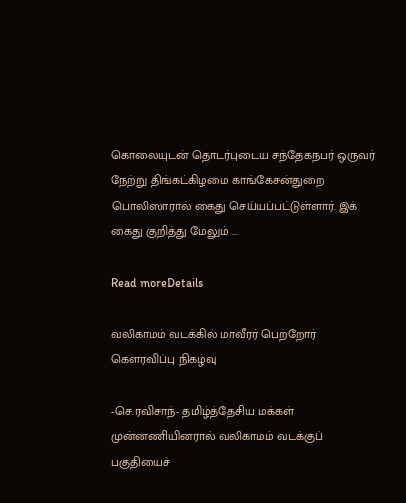கொலையுடன் தொடர்புடைய சந்தேகநபர் ஒருவர் நேற்று திங்கட்கிழமை காங்கேசன்துறை பொலிஸாரால் கைது செய்யப்பட்டுள்ளார். இக் கைது குறித்து மேலும் ...

Read moreDetails

வலிகாமம் வடக்கில் மாவீரர் பெற்றோர் கௌரவிப்பு நிகழ்வு

-செ.ரவிசாந்- தமிழ்த்தேசிய மக்கள் முன்னணியினரால் வலிகாமம் வடக்குப் பகுதியைச்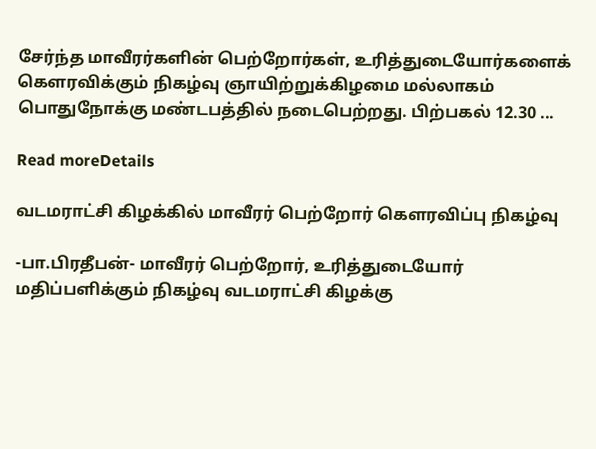சேர்ந்த மாவீரர்களின் பெற்றோர்கள், உரித்துடையோர்களைக் கௌரவிக்கும் நிகழ்வு ஞாயிற்றுக்கிழமை மல்லாகம் பொதுநோக்கு மண்டபத்தில் நடைபெற்றது. பிற்பகல் 12.30 ...

Read moreDetails

வடமராட்சி கிழக்கில் மாவீரர் பெற்றோர் கௌரவிப்பு நிகழ்வு

-பா.பிரதீபன்- மாவீரர் பெற்றோர், உரித்துடையோர் மதிப்பளிக்கும் நிகழ்வு வடமராட்சி கிழக்கு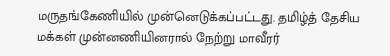மருதங்கேணியில் முன்னெடுக்கப்பட்டது. தமிழ்த் தேசிய மக்கள் முன்னணியினரால் நேற்று மாவீரர்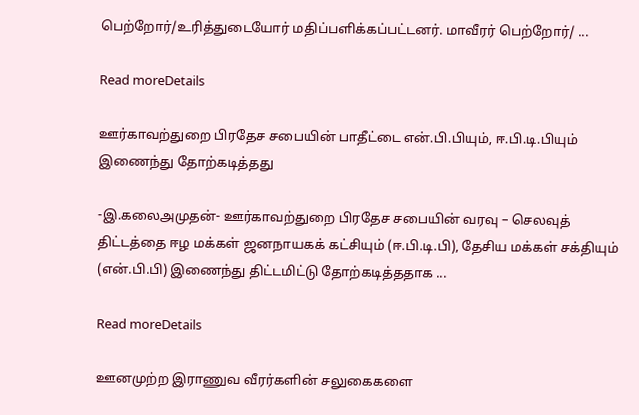பெற்றோர்/உரித்துடையோர் மதிப்பளிக்கப்பட்டனர். மாவீரர் பெற்றோர்/ ...

Read moreDetails

ஊர்காவற்துறை பிரதேச சபையின் பாதீட்டை என்.பி.பியும், ஈ.பி.டி.பியும் இணைந்து தோற்கடித்தது

-இ.கலைஅமுதன்- ஊர்காவற்துறை பிரதேச சபையின் வரவு – செலவுத் திட்டத்தை ஈழ மக்கள் ஜனநாயகக் கட்சியும் (ஈ.பி.டி.பி), தேசிய மக்கள் சக்தியும் (என்.பி.பி) இணைந்து திட்டமிட்டு தோற்கடித்ததாக ...

Read moreDetails

ஊனமுற்ற இராணுவ வீரர்களின் சலுகைகளை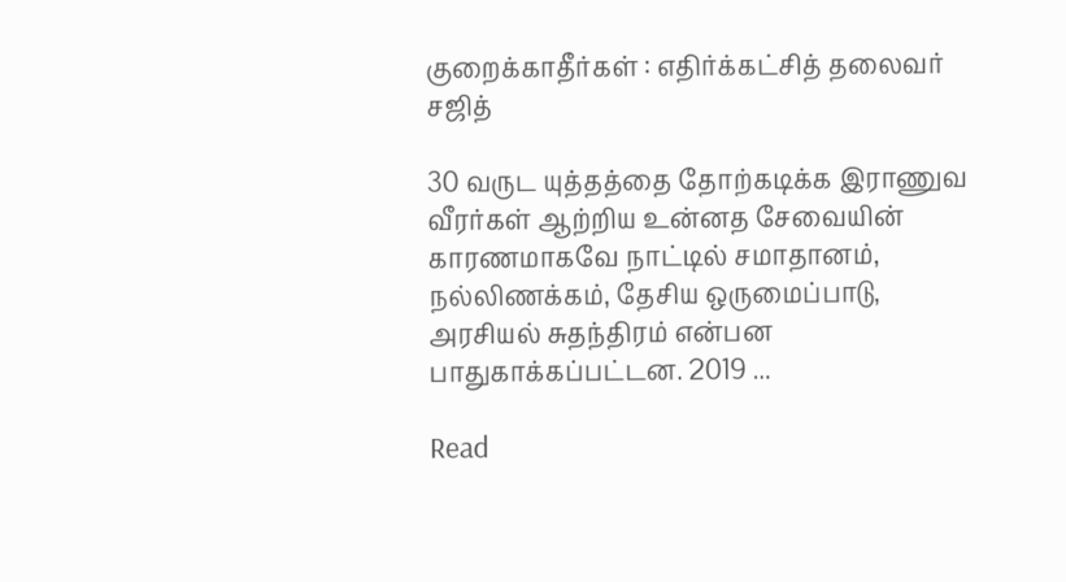குறைக்காதீர்கள் : எதிர்க்கட்சித் தலைவர் சஜித்

30 வருட யுத்தத்தை தோற்கடிக்க இராணுவ வீரர்கள் ஆற்றிய உன்னத சேவையின் காரணமாகவே நாட்டில் சமாதானம், நல்லிணக்கம், தேசிய ஒருமைப்பாடு, அரசியல் சுதந்திரம் என்பன பாதுகாக்கப்பட்டன. 2019 ...

Read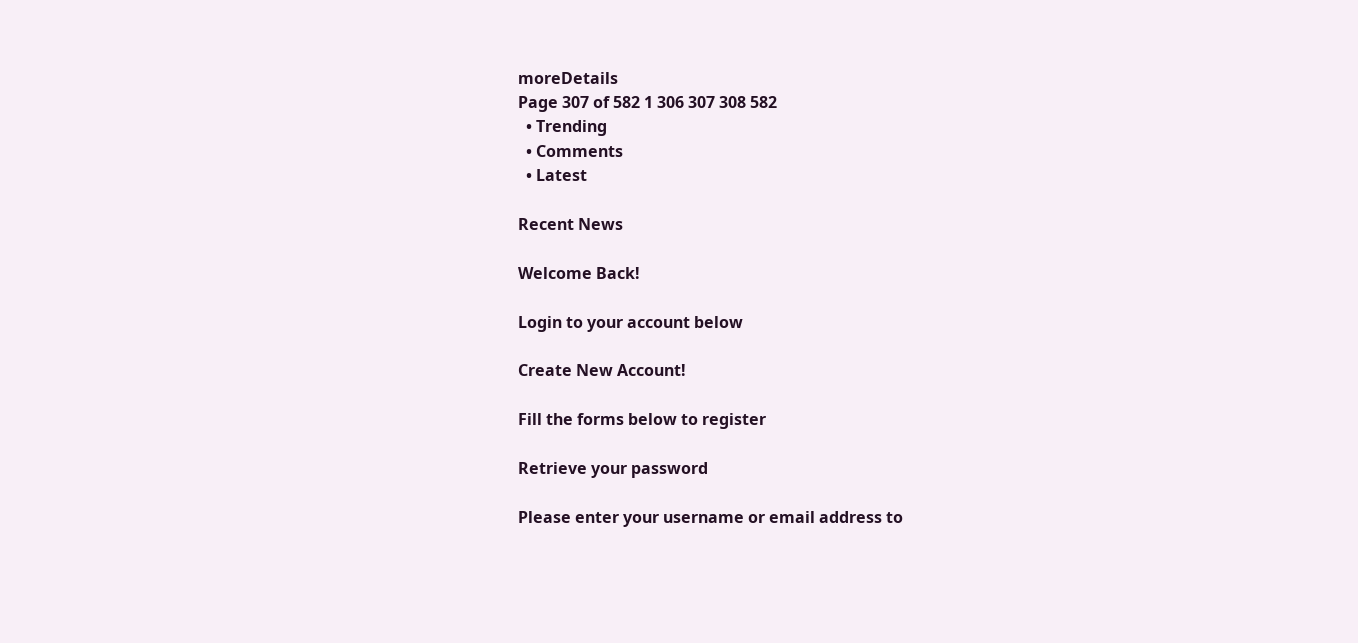moreDetails
Page 307 of 582 1 306 307 308 582
  • Trending
  • Comments
  • Latest

Recent News

Welcome Back!

Login to your account below

Create New Account!

Fill the forms below to register

Retrieve your password

Please enter your username or email address to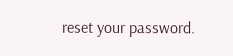reset your password.